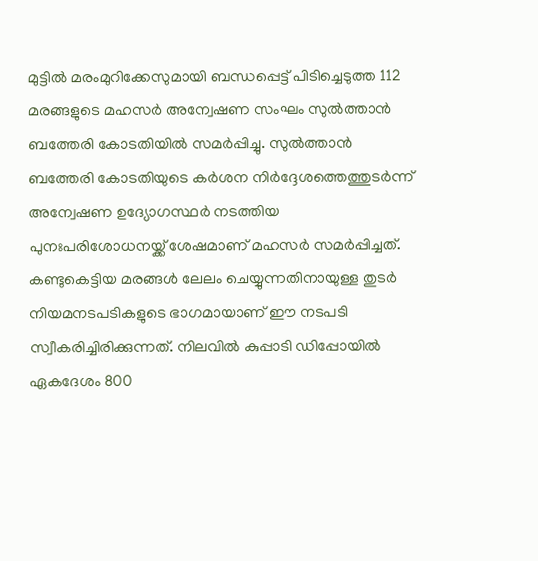മുട്ടിൽ മരംമുറിക്കേസുമായി ബന്ധപ്പെട്ട് പിടിച്ചെടുത്ത 112 മരങ്ങളുടെ മഹസർ അന്വേഷണ സംഘം സുൽത്താൻ ബത്തേരി കോടതിയിൽ സമർപ്പിച്ചു. സുൽത്താൻ ബത്തേരി കോടതിയുടെ കർശന നിർദ്ദേശത്തെത്തുടർന്ന് അന്വേഷണ ഉദ്യോഗസ്ഥർ നടത്തിയ പുനഃപരിശോധനയ്ക്ക് ശേഷമാണ് മഹസർ സമർപ്പിച്ചത്.
കണ്ടുകെട്ടിയ മരങ്ങൾ ലേലം ചെയ്യുന്നതിനായുള്ള തുടർ നിയമനടപടികളുടെ ഭാഗമായാണ് ഈ നടപടി സ്വീകരിച്ചിരിക്കുന്നത്. നിലവിൽ കുപ്പാടി ഡിപ്പോയിൽ ഏകദേശം 800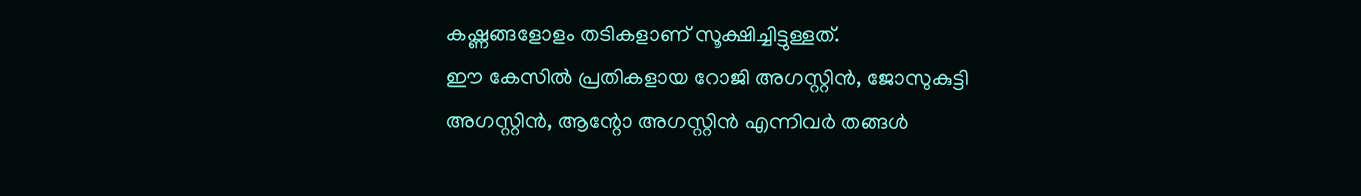കഷ്ണങ്ങളോളം തടികളാണ് സൂക്ഷിച്ചിട്ടുള്ളത്.
ഈ കേസിൽ പ്രതികളായ റോജി അഗസ്റ്റിൻ, ജോസുകുട്ടി അഗസ്റ്റിൻ, ആന്റോ അഗസ്റ്റിൻ എന്നിവർ തങ്ങൾ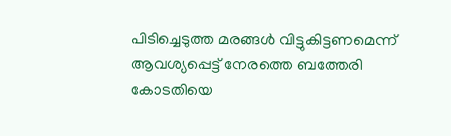പിടിച്ചെടുത്ത മരങ്ങൾ വിട്ടുകിട്ടണമെന്ന് ആവശ്യപ്പെട്ട് നേരത്തെ ബത്തേരി കോടതിയെ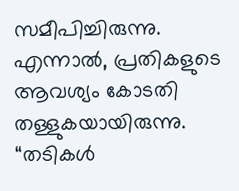സമീപിച്ചിരുന്നു. എന്നാൽ, പ്രതികളുടെ ആവശ്യം കോടതി തള്ളുകയായിരുന്നു.
“തടികൾ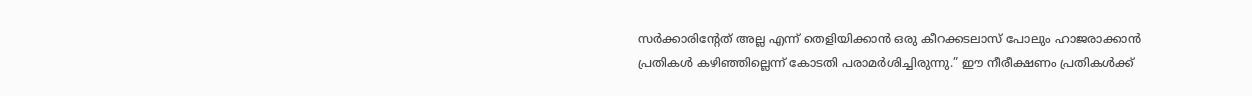സർക്കാരിന്റേത് അല്ല എന്ന് തെളിയിക്കാൻ ഒരു കീറക്കടലാസ് പോലും ഹാജരാക്കാൻ പ്രതികൾ കഴിഞ്ഞില്ലെന്ന് കോടതി പരാമർശിച്ചിരുന്നു.” ഈ നീരീക്ഷണം പ്രതികൾക്ക്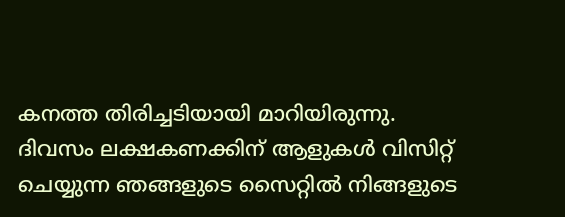കനത്ത തിരിച്ചടിയായി മാറിയിരുന്നു.
ദിവസം ലക്ഷകണക്കിന് ആളുകൾ വിസിറ്റ് ചെയ്യുന്ന ഞങ്ങളുടെ സൈറ്റിൽ നിങ്ങളുടെ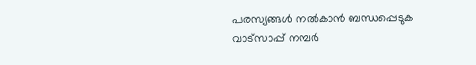പരസ്യങ്ങൾ നൽകാൻ ബന്ധപ്പെടുക വാട്സാപ്പ് നമ്പർ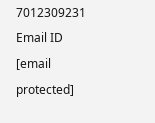7012309231 Email ID [email protected]